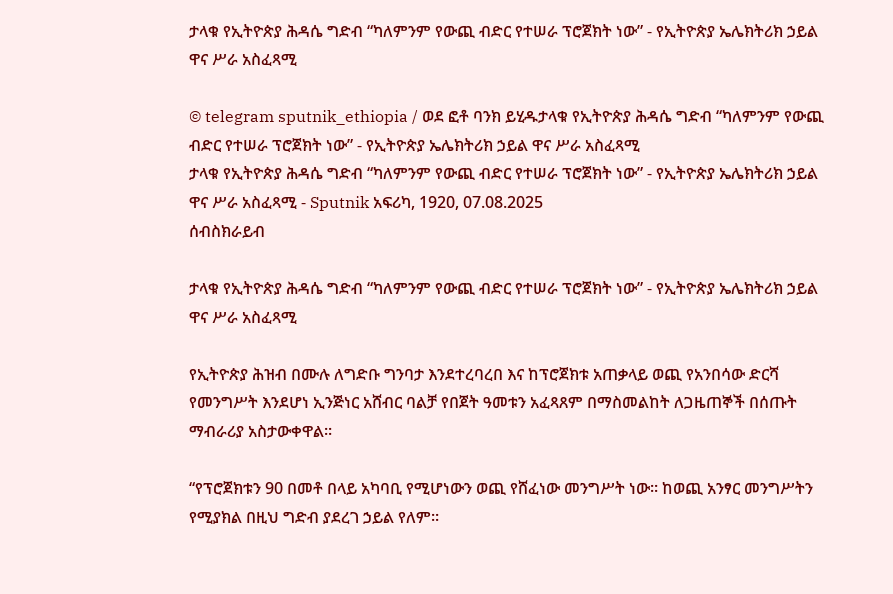ታላቁ የኢትዮጵያ ሕዳሴ ግድብ “ካለምንም የውጪ ብድር የተሠራ ፕሮጀክት ነው” - የኢትዮጵያ ኤሌክትሪክ ኃይል ዋና ሥራ አስፈጻሚ

© telegram sputnik_ethiopia / ወደ ፎቶ ባንክ ይሂዱታላቁ የኢትዮጵያ ሕዳሴ ግድብ “ካለምንም የውጪ ብድር የተሠራ ፕሮጀክት ነው” - የኢትዮጵያ ኤሌክትሪክ ኃይል ዋና ሥራ አስፈጻሚ
ታላቁ የኢትዮጵያ ሕዳሴ ግድብ “ካለምንም የውጪ ብድር የተሠራ ፕሮጀክት ነው” - የኢትዮጵያ ኤሌክትሪክ ኃይል ዋና ሥራ አስፈጻሚ - Sputnik አፍሪካ, 1920, 07.08.2025
ሰብስክራይብ

ታላቁ የኢትዮጵያ ሕዳሴ ግድብ “ካለምንም የውጪ ብድር የተሠራ ፕሮጀክት ነው” - የኢትዮጵያ ኤሌክትሪክ ኃይል ዋና ሥራ አስፈጻሚ

የኢትዮጵያ ሕዝብ በሙሉ ለግድቡ ግንባታ እንደተረባረበ እና ከፕሮጀክቱ አጠቃላይ ወጪ የአንበሳው ድርሻ የመንግሥት እንደሆነ ኢንጅነር አሸብር ባልቻ የበጀት ዓመቱን አፈጻጸም በማስመልከት ለጋዜጠኞች በሰጡት ማብራሪያ አስታውቀዋል፡፡

“የፕሮጀክቱን 90 በመቶ በላይ አካባቢ የሚሆነውን ወጪ የሸፈነው መንግሥት ነው፡፡ ከወጪ አንፃር መንግሥትን የሚያክል በዚህ ግድብ ያደረገ ኃይል የለም፡፡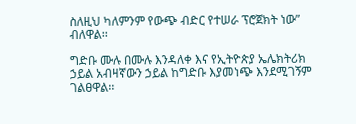ስለዚህ ካለምንም የውጭ ብድር የተሠራ ፕሮጀክት ነው” ብለዋል፡፡

ግድቡ ሙሉ በሙሉ እንዳለቀ እና የኢትዮጵያ ኤሌክትሪክ ኃይል አብዛኛውን ኃይል ከግድቡ እያመነጭ እንደሚገኝም ገልፀዋል፡፡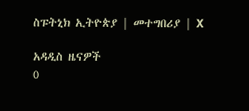ስፑትኒክ ኢትዮጵያ | መተግበሪያ | X

አዳዲስ ዜናዎች
0